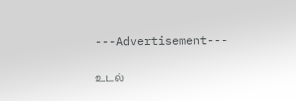---Advertisement---

உடல்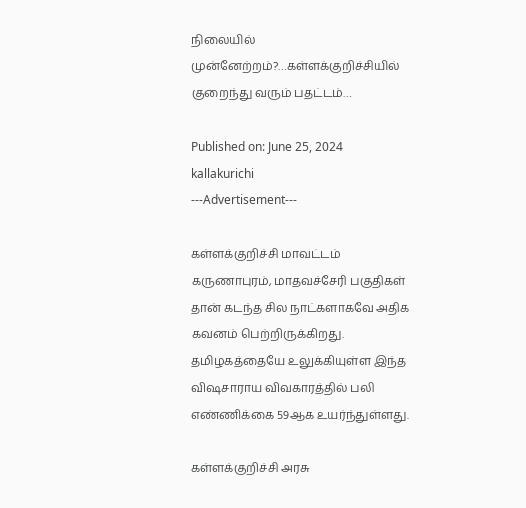நிலையில் முன்னேற்றம்?…கள்ளக்குறிச்சியில் குறைந்து வரும் பதட்டம்…

Published on: June 25, 2024
kallakurichi
---Advertisement---

கள்ளக்குறிச்சி மாவட்டம் கருணாபுரம், மாதவச்சேரி பகுதிகள் தான் கடந்த சில நாட்களாகவே அதிக கவனம் பெற்றிருக்கிறது. தமிழகத்தையே உலுக்கியுள்ள இந்த விஷசாராய விவகாரத்தில் பலி எண்ணிக்கை 59ஆக உயர்ந்துள்ளது.

கள்ளக்குறிச்சி அரசு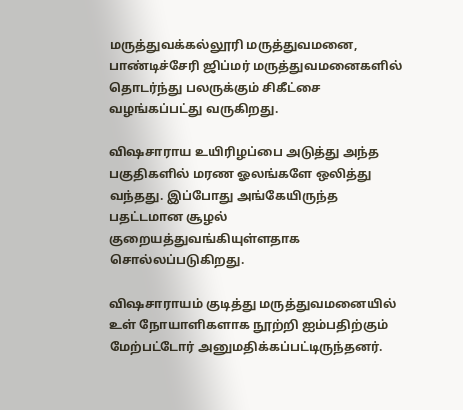மருத்துவக்கல்லூரி மருத்துவமனை, பாண்டிச்சேரி ஜிப்மர் மருத்துவமனைகளில் தொடர்ந்து பலருக்கும் சிகீட்சை வழங்கப்பட்து வருகிறது.

விஷசாராய உயிரிழப்பை அடுத்து அந்த பகுதிகளில் மரண ஓலங்களே ஒலித்து வந்தது. இப்போது அங்கேயிருந்த பதட்டமான சூழல் குறையத்துவங்கியுள்ளதாக சொல்லப்படுகிறது.

விஷசாராயம் குடித்து மருத்துவமனையில் உள் நோயாளிகளாக நூற்றி ஐம்பதிற்கும் மேற்பட்டோர் அனுமதிக்கப்பட்டிருந்தனர்.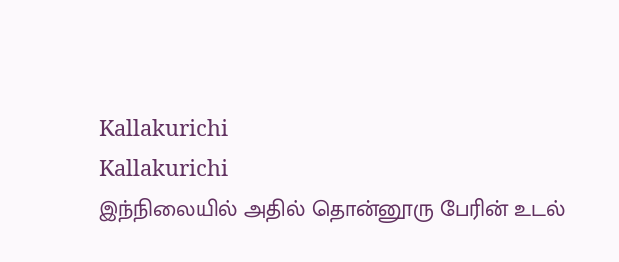Kallakurichi
Kallakurichi                                                                                              இந்நிலையில் அதில் தொன்னூரு பேரின் உடல்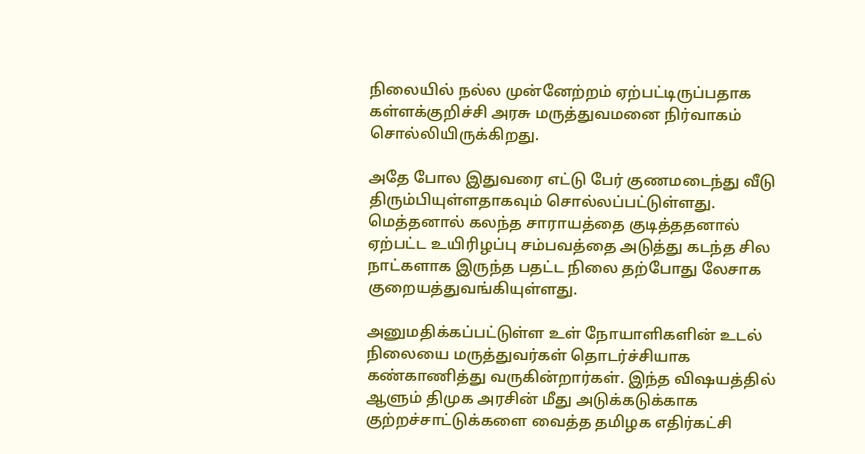நிலையில் நல்ல முன்னேற்றம் ஏற்பட்டிருப்பதாக கள்ளக்குறிச்சி அரசு மருத்துவமனை நிர்வாகம் சொல்லியிருக்கிறது.

அதே போல இதுவரை எட்டு பேர் குணமடைந்து வீடு திரும்பியுள்ளதாகவும் சொல்லப்பட்டுள்ளது. மெத்தனால் கலந்த சாராயத்தை குடித்ததனால் ஏற்பட்ட உயிரிழப்பு சம்பவத்தை அடுத்து கடந்த சில நாட்களாக இருந்த பதட்ட நிலை தற்போது லேசாக குறையத்துவங்கியுள்ளது.

அனுமதிக்கப்பட்டுள்ள உள் நோயாளிகளின் உடல் நிலையை மருத்துவர்கள் தொடர்ச்சியாக கண்காணித்து வருகின்றார்கள். இந்த விஷயத்தில் ஆளும் திமுக அரசின் மீது அடுக்கடுக்காக குற்றச்சாட்டுக்களை வைத்த தமிழக எதிர்கட்சி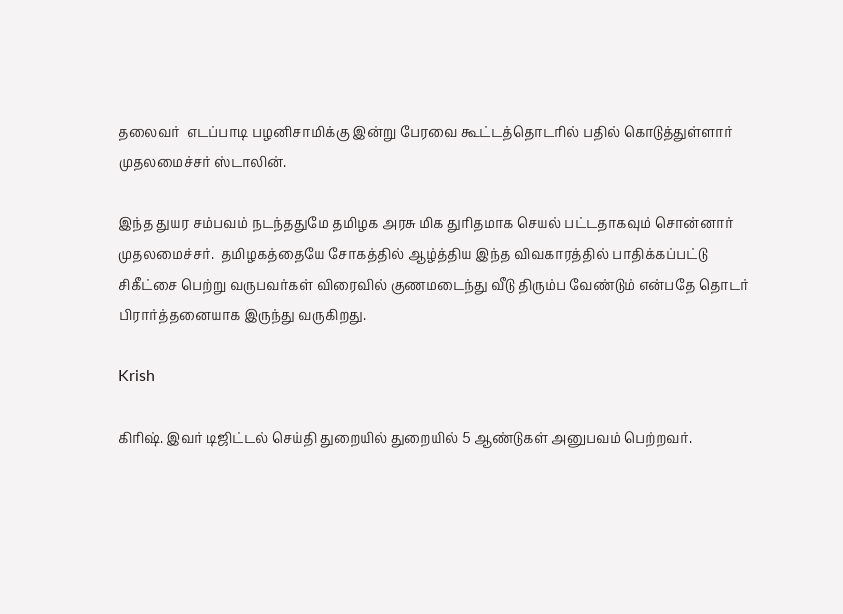தலைவர்  எடப்பாடி பழனிசாமிக்கு இன்று பேரவை கூட்டத்தொடரில் பதில் கொடுத்துள்ளார் முதலமைச்சர் ஸ்டாலின்.

இந்த துயர சம்பவம் நடந்ததுமே தமிழக அரசு மிக துரிதமாக செயல் பட்டதாகவும் சொன்னார் முதலமைச்சர்.  தமிழகத்தையே சோகத்தில் ஆழ்த்திய இந்த விவகாரத்தில் பாதிக்கப்பட்டு சிகீட்சை பெற்று வருபவர்கள் விரைவில் குணமடைந்து வீடு திரும்ப வேண்டும் என்பதே தொடர் பிரார்த்தனையாக இருந்து வருகிறது.

Krish

கிரிஷ். இவர் டிஜிட்டல் செய்தி துறையில் துறையில் 5 ஆண்டுகள் அனுபவம் பெற்றவர்.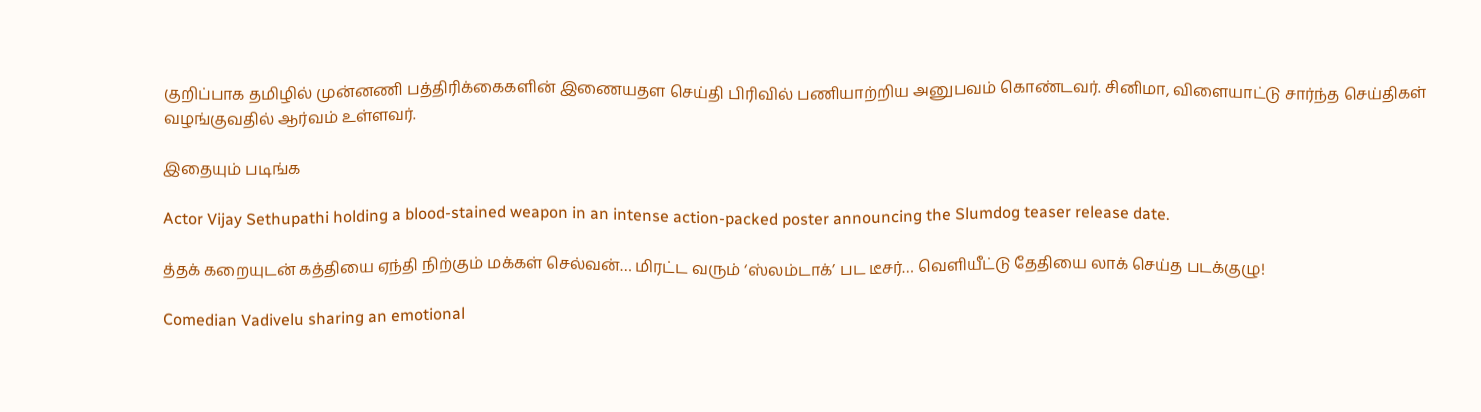குறிப்பாக தமிழில் முன்னணி பத்திரிக்கைகளின் இணையதள செய்தி பிரிவில் பணியாற்றிய அனுபவம் கொண்டவர். சினிமா, விளையாட்டு சார்ந்த செய்திகள் வழங்குவதில் ஆர்வம் உள்ளவர்.

இதையும் படிங்க

Actor Vijay Sethupathi holding a blood-stained weapon in an intense action-packed poster announcing the Slumdog teaser release date.

த்தக் கறையுடன் கத்தியை ஏந்தி நிற்கும் மக்கள் செல்வன்… மிரட்ட வரும் ‘ஸ்லம்டாக்’ பட டீசர்… வெளியீட்டு தேதியை லாக் செய்த படக்குழு!

Comedian Vadivelu sharing an emotional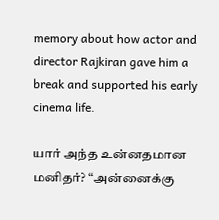memory about how actor and director Rajkiran gave him a break and supported his early cinema life.

யார் அந்த உன்னதமான மனிதர்? “அன்னைக்கு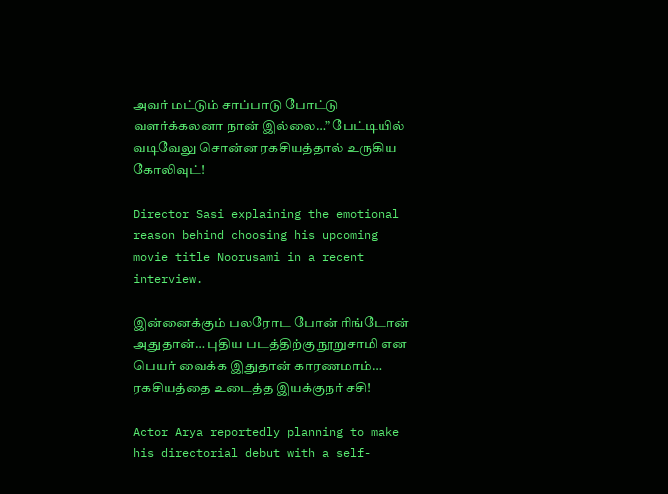அவர் மட்டும் சாப்பாடு போட்டு வளர்க்கலனா நான் இல்லை…” பேட்டியில் வடிவேலு சொன்ன ரகசியத்தால் உருகிய கோலிவுட்!

Director Sasi explaining the emotional reason behind choosing his upcoming movie title Noorusami in a recent interview.

இன்னைக்கும் பலரோட போன் ரிங்டோன் அதுதான்… புதிய படத்திற்கு நூறுசாமி என பெயர் வைக்க இதுதான் காரணமாம்… ரகசியத்தை உடைத்த இயக்குநர் சசி!

Actor Arya reportedly planning to make his directorial debut with a self-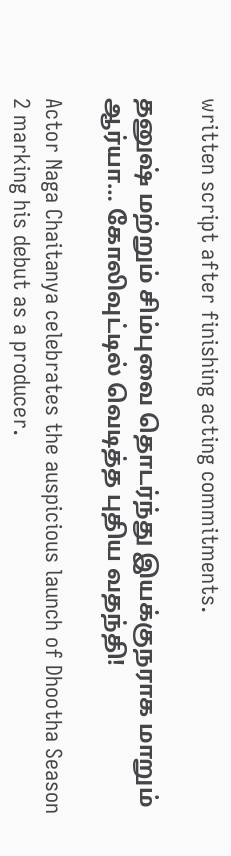written script after finishing acting commitments.

தனுஷ் மற்றும் சிம்புவை தொடர்ந்து இயக்குநராக மாறும் ஆர்யா… கோலிவுட்டில் வெடித்த புதிய வதந்தி!

Actor Naga Chaitanya celebrates the auspicious launch of Dhootha Season 2 marking his debut as a producer.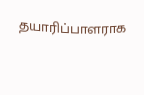தயாரிப்பாளராக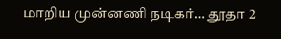மாறிய முன்னணி நடிகர்… தூதா 2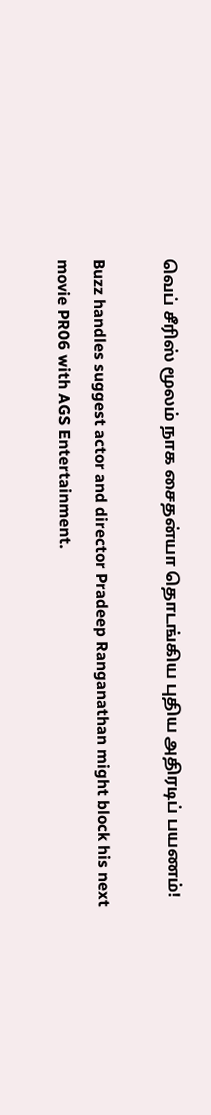வெப் சீரிஸ் மூலம் நாக சைதன்யா தொடங்கிய புதிய அதிரடிப் பயணம்!

Buzz handles suggest actor and director Pradeep Ranganathan might block his next movie PR06 with AGS Entertainment.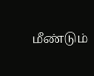மீண்டும்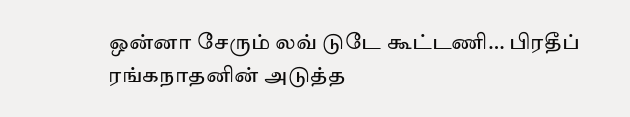ஒன்னா சேரும் லவ் டுடே கூட்டணி… பிரதீப் ரங்கநாதனின் அடுத்த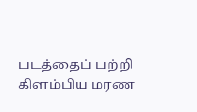படத்தைப் பற்றி கிளம்பிய மரண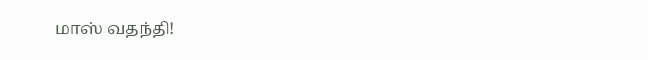மாஸ் வதந்தி!